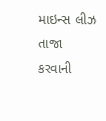માઇન્સ લીઝ તાજા કરવાની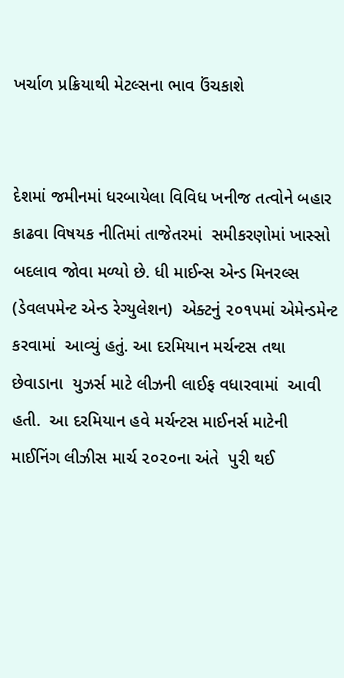ખર્ચાળ પ્રક્રિયાથી મેટલ્સના ભાવ ઉંચકાશે


દેશમાં જમીનમાં ધરબાયેલા વિવિધ ખનીજ તત્વોને બહાર કાઢવા વિષયક નીતિમાં તાજેતરમાં  સમીકરણોમાં ખાસ્સો બદલાવ જોવા મળ્યો છે. ધી માઈન્સ એન્ડ મિનરલ્સ (ડેવલપમેન્ટ એન્ડ રેગ્યુલેશન)  એક્ટનું ૨૦૧૫માં એમેન્ડમેન્ટ કરવામાં  આવ્યું હતું. આ દરમિયાન મર્ચન્ટસ તથા છેવાડાના  યુઝર્સ માટે લીઝની લાઈફ વધારવામાં  આવી હતી.  આ દરમિયાન હવે મર્ચન્ટસ માઈનર્સ માટેની માઈનિંગ લીઝીસ માર્ચ ૨૦૨૦ના અંતે  પુરી થઈ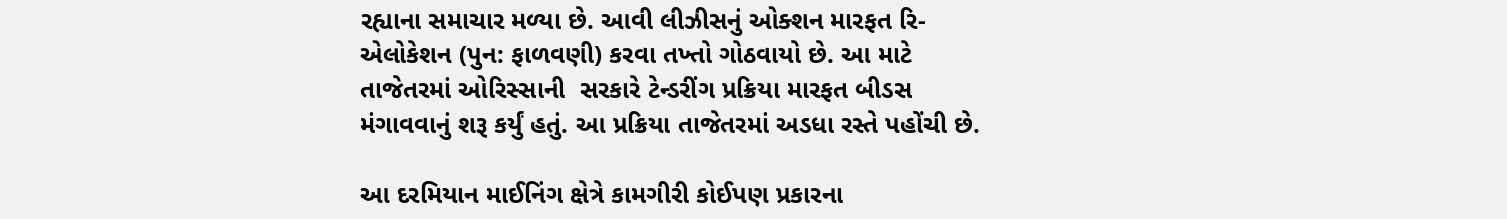રહ્યાના સમાચાર મળ્યા છે. આવી લીઝીસનું ઓક્શન મારફત રિ-એલોકેશન (પુન: ફાળવણી) કરવા તખ્તો ગોઠવાયો છે. આ માટે તાજેતરમાં ઓરિસ્સાની  સરકારે ટેન્ડરીંગ પ્રક્રિયા મારફત બીડસ મંગાવવાનું શરૂ કર્યું હતું. આ પ્રક્રિયા તાજેતરમાં અડધા રસ્તે પહોંચી છે.

આ દરમિયાન માઈનિંગ ક્ષેત્રે કામગીરી કોઈપણ પ્રકારના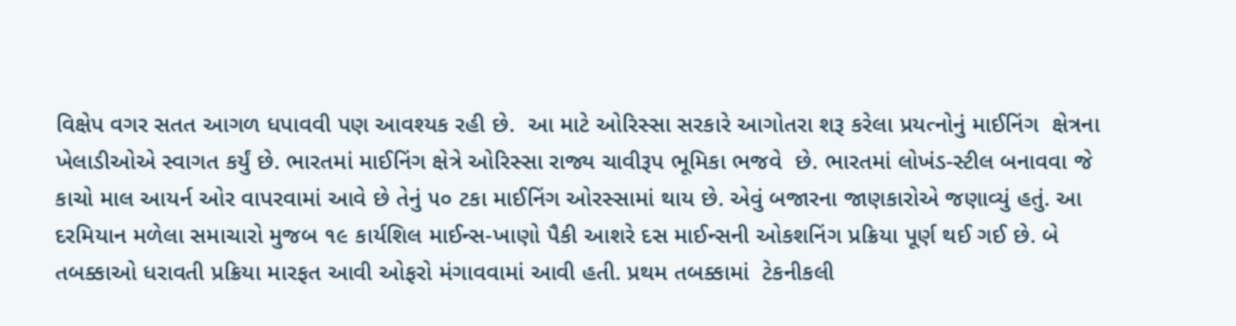વિક્ષેપ વગર સતત આગળ ધપાવવી પણ આવશ્યક રહી છે.  આ માટે ઓરિસ્સા સરકારે આગોતરા શરૂ કરેલા પ્રયત્નોનું માઈનિંગ  ક્ષેત્રના ખેલાડીઓએ સ્વાગત કર્યું છે. ભારતમાં માઈનિંગ ક્ષેત્રે ઓરિસ્સા રાજ્ય ચાવીરૂપ ભૂમિકા ભજવે  છે. ભારતમાં લોખંડ-સ્ટીલ બનાવવા જે કાચો માલ આયર્ન ઓર વાપરવામાં આવે છે તેનું ૫૦ ટકા માઈનિંગ ઓરસ્સામાં થાય છે. એવું બજારના જાણકારોએ જણાવ્યું હતું. આ દરમિયાન મળેલા સમાચારો મુજબ ૧૯ કાર્યશિલ માઈન્સ-ખાણો પૈકી આશરે દસ માઈન્સની ઓકશનિંગ પ્રક્રિયા પૂર્ણ થઈ ગઈ છે. બે તબક્કાઓ ધરાવતી પ્રક્રિયા મારફત આવી ઓફરો મંગાવવામાં આવી હતી. પ્રથમ તબક્કામાં  ટેકનીકલી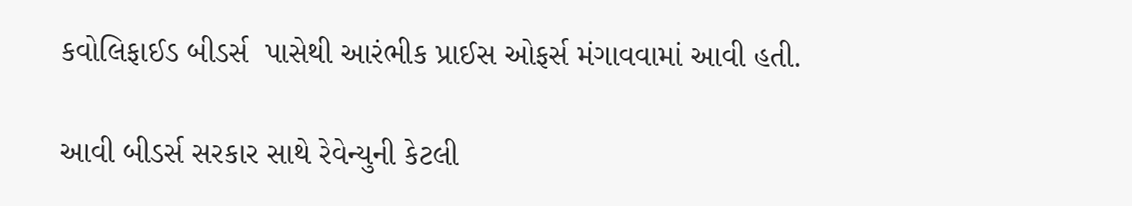કવોલિફાઈડ બીડર્સ  પાસેથી આરંભીક પ્રાઈસ ઓફર્સ મંગાવવામાં આવી હતી.

આવી બીડર્સ સરકાર સાથે રેવેન્યુની કેટલી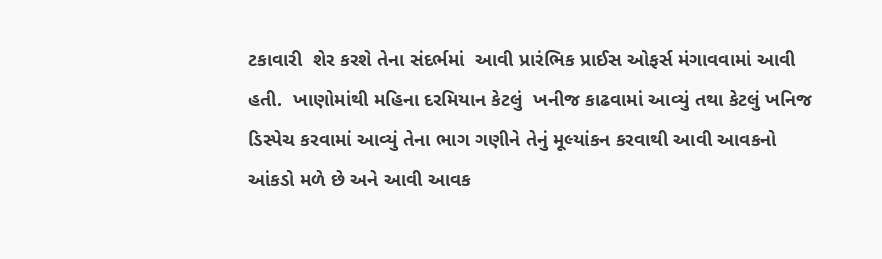ટકાવારી  શેર કરશે તેના સંદર્ભમાં  આવી પ્રારંભિક પ્રાઈસ ઓફર્સ મંગાવવામાં આવી હતી.  ખાણોમાંથી મહિના દરમિયાન કેટલું  ખનીજ કાઢવામાં આવ્યું તથા કેટલું ખનિજ ડિસ્પેચ કરવામાં આવ્યું તેના ભાગ ગણીને તેનું મૂલ્યાંકન કરવાથી આવી આવકનો આંકડો મળે છે અને આવી આવક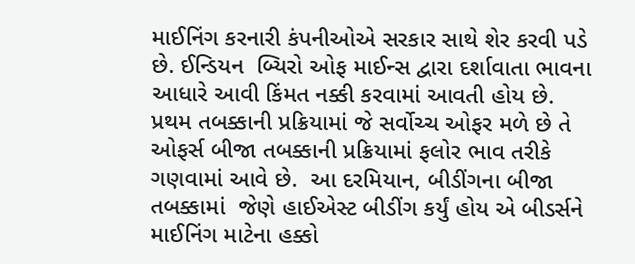માઈનિંગ કરનારી કંપનીઓએ સરકાર સાથે શેર કરવી પડે છે. ઈન્ડિયન  બ્યિરો ઓફ માઈન્સ દ્વારા દર્શાવાતા ભાવના આધારે આવી કિંમત નક્કી કરવામાં આવતી હોય છે.  પ્રથમ તબક્કાની પ્રક્રિયામાં જે સર્વોચ્ચ ઓફર મળે છે તે  ઓફર્સ બીજા તબક્કાની પ્રક્રિયામાં ફલોર ભાવ તરીકે ગણવામાં આવે છે.  આ દરમિયાન, બીડીંગના બીજા તબક્કામાં  જેણે હાઈએસ્ટ બીડીંગ કર્યું હોય એ બીડર્સને  માઈનિંગ માટેના હક્કો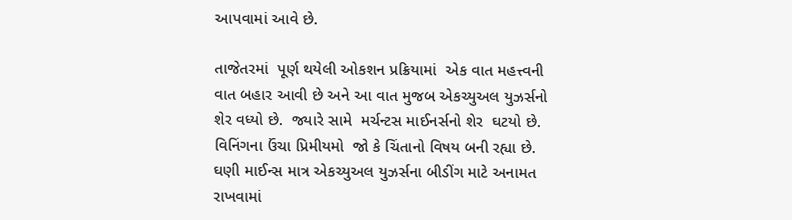આપવામાં આવે છે.

તાજેતરમાં  પૂર્ણ થયેલી ઓકશન પ્રક્રિયામાં  એક વાત મહત્ત્વની  વાત બહાર આવી છે અને આ વાત મુજબ એકચ્યુઅલ યુઝર્સનો  શેર વધ્યો છે.  જ્યારે સામે  મર્ચન્ટસ માઈનર્સનો શેર  ઘટયો છે.  વિનિંગના ઉંચા પ્રિમીયમો  જો કે ચિંતાનો વિષય બની રહ્યા છે.  ઘણી માઈન્સ માત્ર એકચ્યુઅલ યુઝર્સના બીડીંગ માટે અનામત રાખવામાં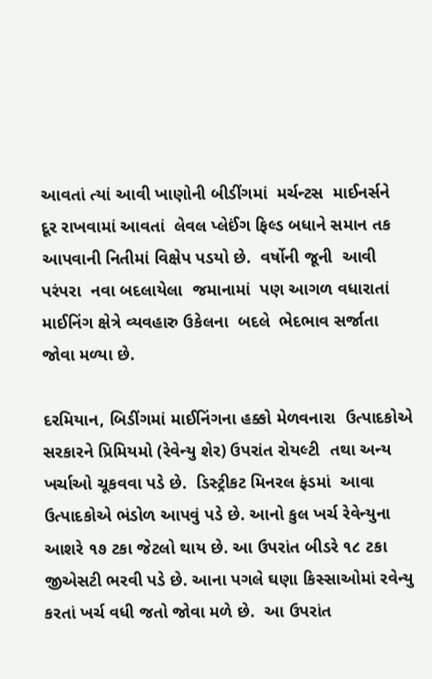આવતાં ત્યાં આવી ખાણોની બીડીંગમાં  મર્ચન્ટસ  માઈનર્સને  દૂર રાખવામાં આવતાં  લેવલ પ્લેઈંગ ફિલ્ડ બધાને સમાન તક આપવાની નિતીમાં વિક્ષેપ પડયો છે.  વર્ષોની જૂની  આવી પરંપરા  નવા બદલાયેલા  જમાનામાં  પણ આગળ વધારાતાં માઈનિંગ ક્ષેત્રે વ્યવહારુ ઉકેલના  બદલે  ભેદભાવ સર્જાતા જોવા મળ્યા છે.

દરમિયાન, બિડીંગમાં માઈનિંગના હક્કો મેળવનારા  ઉત્પાદકોએ સરકારને પ્રિમિયમો (રેવેન્યુ શેર) ઉપરાંત રોયલ્ટી  તથા અન્ય ખર્ચાઓ ચૂકવવા પડે છે.  ડિસ્ટ્રીકટ મિનરલ ફંડમાં  આવા ઉત્પાદકોએ ભંડોળ આપવું પડે છે. આનો કુલ ખર્ચ રેવેન્યુના આશરે ૧૭ ટકા જેટલો થાય છે. આ ઉપરાંત બીડરે ૧૮ ટકા જીએસટી ભરવી પડે છે. આના પગલે ઘણા કિસ્સાઓમાં રવેન્યુ કરતાં ખર્ચ વધી જતો જોવા મળે છે.  આ ઉપરાંત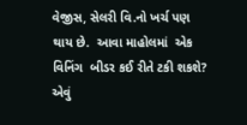વેજીસ, સેલરી વિ.નો ખર્ચ પણ થાય છે.  આવા માહોલમાં  એક વિનિંગ  બીડર કઈ રીતે ટકી શકશે? એવું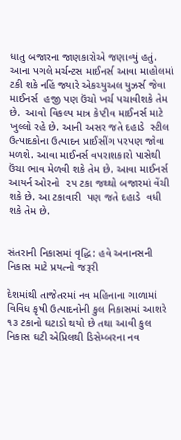ધાતુ બજારના જાણકારોએ જણાવ્યું હતું. આના પગલે મર્ચન્ટસ માઈનર્સ આવા માહોલમાં   ટકી શકે નહિં જ્યારે એકચ્યુઅલ યુઝર્સ જેવા માઈનર્સ  હજી પણ ઉંચો ખર્ચ પચાવીશકે તેમ છે.  આવો વિકલ્પ માત્ર કેપ્ટીવ માઈનર્સ માટે ખુલ્લો રહે છે. આની અસર જતે દહાડે  સ્ટીલ ઉત્પાદકોના ઉત્પાદન પ્રાઈસીંગ પરપણ જોવા મળશે. આવા માઈનર્સ વપરાશકારો પાસેથી ઉંચા ભાવ મેળવી શકે તેમ છે. આવા માઈનર્સ આયર્ન ઓરનો  ૨૫ ટકા જથ્થો બજારમાં વેંચી શકે છે. આ ટકાવારી  પણ જતે દહાડે  વધી શકે તેમ છે.


સંતરાની નિકાસમાં વૃદ્ધિ: હવે અનાનસની નિકાસ માટે પ્રયત્નો જરૂરી

દેશમાંથી તાજેતરમાં નવ મહિનાના ગાળામાં વિવિધ કૃષી ઉત્પાદનોની કુલ નિકાસમાં આશરે ૧૩ ટકાનો ઘટાડો થયો છે તથા આવી કુલ નિકાસ ઘટી એપ્રિલથી ડિસેમ્બરના નવ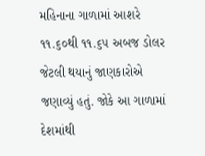મહિનાના ગાળામાં આશરે ૧૧.૬૦થી ૧૧.૬૫ અબજ ડોલર જેટલી થયાનું જાણકારોએ જણાવ્યું હતું. જોકે આ ગાળામાં દેશમાંથી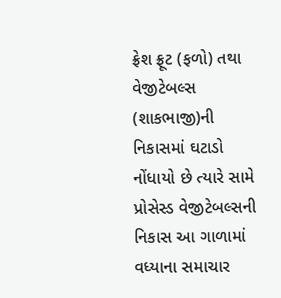ફ્રેશ ફ્રૂટ (ફળો) તથા વેજીટેબલ્સ (શાકભાજી)ની નિકાસમાં ઘટાડો નોંધાયો છે ત્યારે સામે પ્રોસેસ્ડ વેજીટેબલ્સની નિકાસ આ ગાળામાં વધ્યાના સમાચાર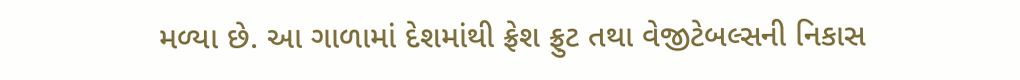મળ્યા છે. આ ગાળામાં દેશમાંથી ફ્રેશ ફ્રુટ તથા વેજીટેબલ્સની નિકાસ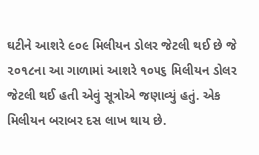ઘટીને આશરે ૯૦૯ મિલીયન ડોલર જેટલી થઈ છે જે ૨૦૧૮ના આ ગાળામાં આશરે ૧૦૫૬ મિલીયન ડોલર જેટલી થઈ હતી એવું સૂત્રોએ જણાવ્યું હતું. એક મિલીયન બરાબર દસ લાખ થાય છે.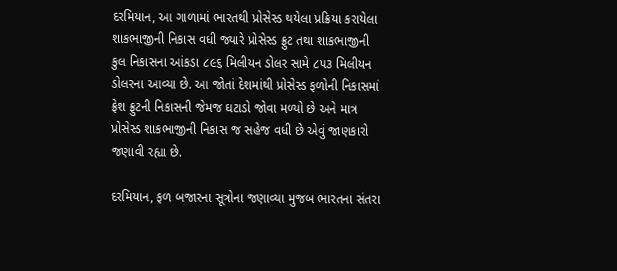દરમિયાન, આ ગાળામાં ભારતથી પ્રોસેસ્ડ થયેલા પ્રક્રિયા કરાયેલા શાકભાજીની નિકાસ વધી જ્યારે પ્રોસેસ્ડ ફ્રુટ તથા શાકભાજીની કુલ નિકાસના આંકડા ૮૯૬ મિલીયન ડોલર સામે ૮૫૩ મિલીયન ડોલરના આવ્યા છે. આ જોતાં દેશમાંથી પ્રોસેસ્ડ ફળોની નિકાસમાં ફ્રેશ ફ્રુટની નિકાસની જેમજ ઘટાડો જોવા મળ્યો છે અને માત્ર પ્રોસેસ્ડ શાકભાજીની નિકાસ જ સહેજ વધી છે એવું જાણકારો જણાવી રહ્યા છે.

દરમિયાન, ફળ બજારના સૂત્રોના જણાવ્યા મુજબ ભારતના સંતરા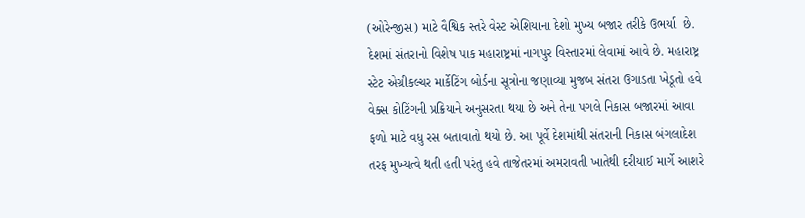(ઓરેન્જીસ) માટે વૈશ્વિક સ્તરે વેસ્ટ એશિયાના દેશો મુખ્ય બજાર તરીકે ઉભર્યા  છે. દેશમાં સંતરાનો વિશેષ પાક મહારાષ્ટ્રમાં નાગપુર વિસ્તારમાં લેવામાં આવે છે. મહારાષ્ટ્ર સ્ટેટ એગ્રીકલ્ચર માર્કેટિંગ બોર્ડના સૂત્રોના જણાવ્યા મુજબ સંતરા ઉગાડતા ખેડૂતો હવે વેક્સ કોટિંગની પ્રક્રિયાને અનુસરતા થયા છે અને તેના પગલે નિકાસ બજારમાં આવા ફળો માટે વધુ રસ બતાવાતો થયો છે. આ પૂર્વે દેશમાંથી સંતરાની નિકાસ બંગલાદેશ તરફ મુખ્યત્વે થતી હતી પરંતુ હવે તાજેતરમાં અમરાવતી ખાતેથી દરીયાઈ માર્ગે આશરે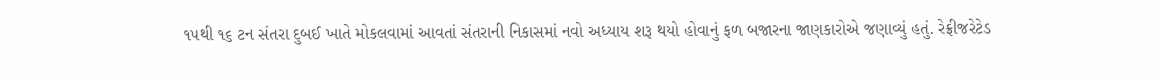૧૫થી ૧૬ ટન સંતરા દુબઈ ખાતે મોકલવામાં આવતાં સંતરાની નિકાસમાં નવો અધ્યાય શરૂ થયો હોવાનું ફળ બજારના જાણકારોએ જણાવ્યું હતું. રેફ્રીજરેટેડ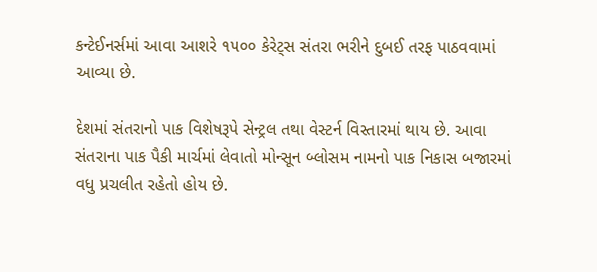કન્ટેઈનર્સમાં આવા આશરે ૧૫૦૦ કેરેટ્સ સંતરા ભરીને દુબઈ તરફ પાઠવવામાં આવ્યા છે.

દેશમાં સંતરાનો પાક વિશેષરૂપે સેન્ટ્રલ તથા વેસ્ટર્ન વિસ્તારમાં થાય છે. આવા સંતરાના પાક પૈકી માર્ચમાં લેવાતો મોન્સૂન બ્લોસમ નામનો પાક નિકાસ બજારમાં વધુ પ્રચલીત રહેતો હોય છે.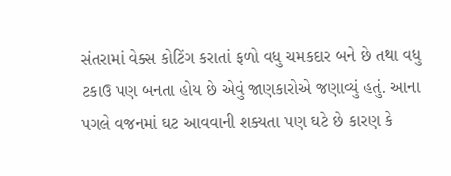સંતરામાં વેક્સ કોટિંગ કરાતાં ફળો વધુ ચમકદાર બને છે તથા વધુ ટકાઉ પણ બનતા હોય છે એવું જાણકારોએ જણાવ્યું હતું. આના પગલે વજનમાં ઘટ આવવાની શક્યતા પણ ઘટે છે કારણ કે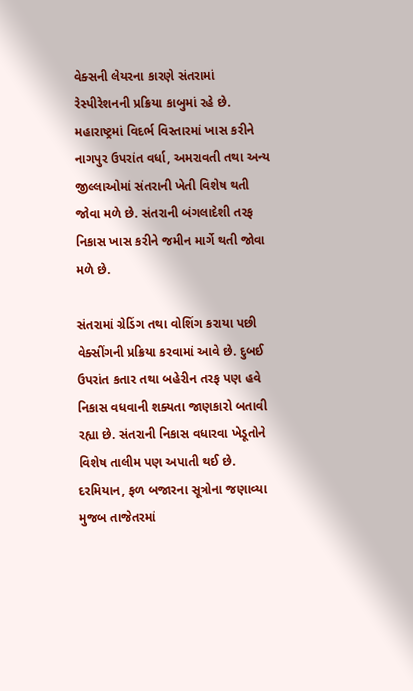વેક્સની લેયરના કારણે સંતરામાં રેસ્પીરેશનની પ્રક્રિયા કાબુમાં રહે છે. મહારાષ્ટ્રમાં વિદર્ભ વિસ્તારમાં ખાસ કરીને નાગપુર ઉપરાંત વર્ધા, અમરાવતી તથા અન્ય જીલ્લાઓમાં સંતરાની ખેતી વિશેષ થતી જોવા મળે છે. સંતરાની બંગલાદેશી તરફ નિકાસ ખાસ કરીને જમીન માર્ગે થતી જોવા મળે છે.

સંતરામાં ગ્રેડિંગ તથા વોશિંગ કરાયા પછી વેક્સીંગની પ્રક્રિયા કરવામાં આવે છે. દુબઈ ઉપરાંત કતાર તથા બહેરીન તરફ પણ હવે નિકાસ વધવાની શક્યતા જાણકારો બતાવી રહ્યા છે. સંતરાની નિકાસ વધારવા ખેડૂતોને વિશેષ તાલીમ પણ અપાતી થઈ છે. દરમિયાન, ફળ બજારના સૂત્રોના જણાવ્યા મુજબ તાજેતરમાં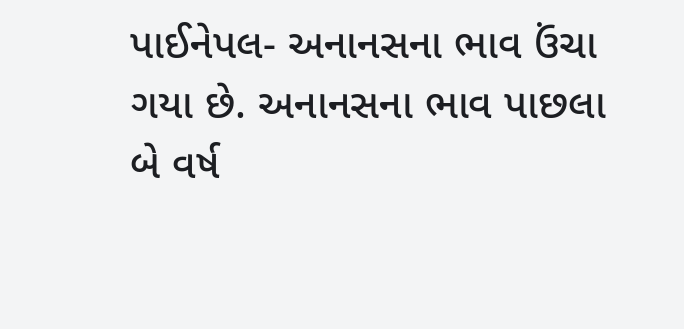પાઈનેપલ- અનાનસના ભાવ ઉંચા ગયા છે. અનાનસના ભાવ પાછલા બે વર્ષ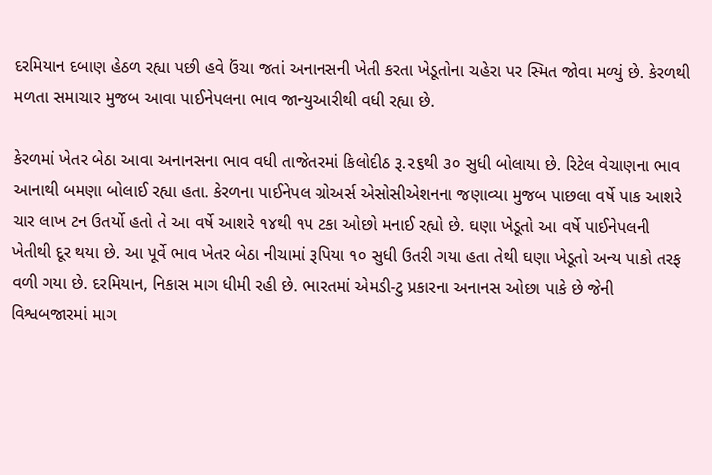દરમિયાન દબાણ હેઠળ રહ્યા પછી હવે ઉંચા જતાં અનાનસની ખેતી કરતા ખેડૂતોના ચહેરા પર સ્મિત જોવા મળ્યું છે. કેરળથી મળતા સમાચાર મુજબ આવા પાઈનેપલના ભાવ જાન્યુઆરીથી વધી રહ્યા છે.

કેરળમાં ખેતર બેઠા આવા અનાનસના ભાવ વધી તાજેતરમાં કિલોદીઠ રૂ.૨૬થી ૩૦ સુધી બોલાયા છે. રિટેલ વેચાણના ભાવ આનાથી બમણા બોલાઈ રહ્યા હતા. કેરળના પાઈનેપલ ગ્રોઅર્સ એસોસીએશનના જણાવ્યા મુજબ પાછલા વર્ષે પાક આશરે ચાર લાખ ટન ઉતર્યો હતો તે આ વર્ષે આશરે ૧૪થી ૧૫ ટકા ઓછો મનાઈ રહ્યો છે. ઘણા ખેડૂતો આ વર્ષે પાઈનેપલની ખેતીથી દૂર થયા છે. આ પૂર્વે ભાવ ખેતર બેઠા નીચામાં રૂપિયા ૧૦ સુધી ઉતરી ગયા હતા તેથી ઘણા ખેડૂતો અન્ય પાકો તરફ વળી ગયા છે. દરમિયાન, નિકાસ માગ ધીમી રહી છે. ભારતમાં એમડી-ટુ પ્રકારના અનાનસ ઓછા પાકે છે જેની વિશ્વબજારમાં માગ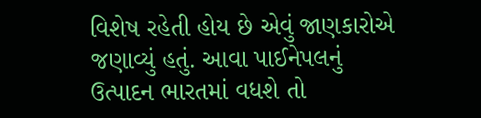વિશેષ રહેતી હોય છે એવું જાણકારોએ જણાવ્યું હતું. આવા પાઈનેપલનું ઉત્પાદન ભારતમાં વધશે તો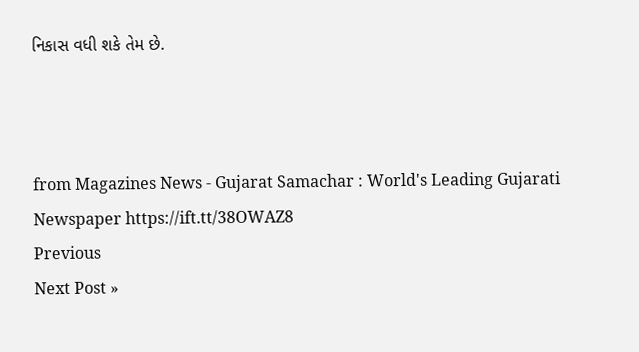નિકાસ વધી શકે તેમ છે.



from Magazines News - Gujarat Samachar : World's Leading Gujarati Newspaper https://ift.tt/38OWAZ8
Previous
Next Post »